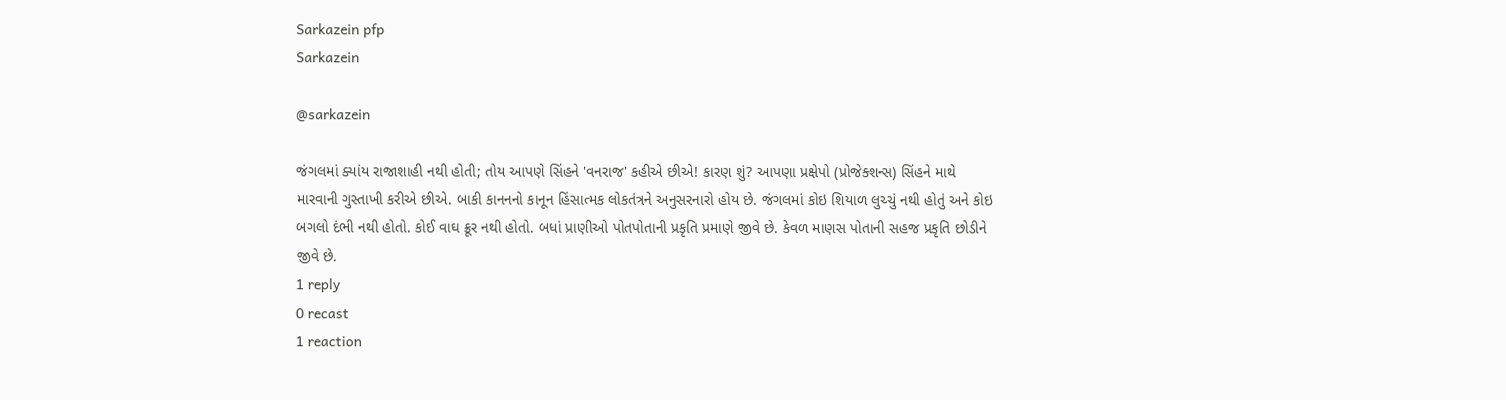Sarkazein pfp
Sarkazein

@sarkazein

જંગલમાં ક્યાંય રાજાશાહી નથી હોતી; તોય આપણે સિંહને 'વનરાજ' કહીએ છીએ! કારણ શું? આપણા પ્રક્ષેપો (પ્રોજેક્શન્સ) સિંહને માથે મારવાની ગુસ્તાખી કરીએ છીએ. બાકી કાનનનો કાનૂન હિંસાત્મક લોકતંત્રને અનુસરનારો હોય છે. જંગલમાં કોઇ શિયાળ લુચ્ચું નથી હોતું અને કોઇ બગલો દંભી નથી હોતો. કોઈ વાઘ ક્રૂર નથી હોતો. બધાં પ્રાણીઓ પોતપોતાની પ્રકૃતિ પ્રમાણે જીવે છે. કેવળ માણસ પોતાની સહજ પ્રકૃતિ છોડીને જીવે છે.
1 reply
0 recast
1 reaction